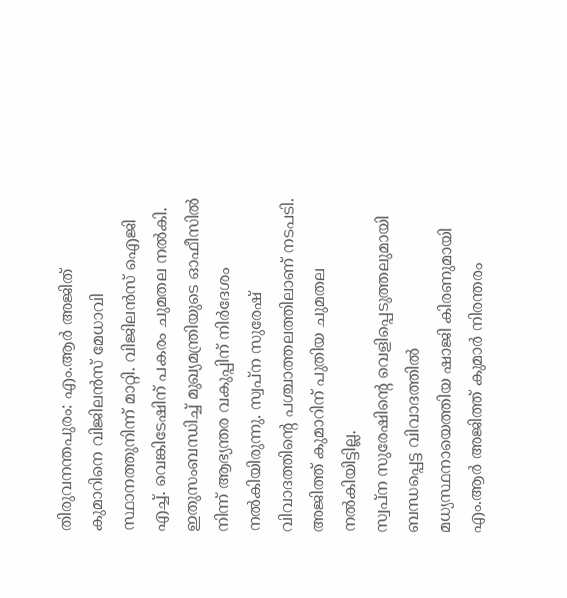തിരുവനന്തപുരം: എം.ആർ അജിത് കുമാറിനെ വിജിലൻസ് മേധാവി സ്ഥാനത്തുനിന്ന് മാറ്റി. വിജിലൻസ് ഐജി എച്ച്. വെങ്കിടേഷിന് പകരം ചുമതല നൽകി. ഇതുസംബന്ധിച്ച് മുഖ്യമന്ത്രിയുടെ ഓഫീസിൽ നിന്ന് ആഭ്യന്തര വകുപ്പിന് നിർദേശം നൽകിയിരുന്നു. സ്വപ്ന സുരേഷ് വിവാദത്തിന്റെ പശ്ചാത്തലത്തിലാണ് നടപടി. അജിത്ത് കുമാറിന് പുതിയ ചുമതല നൽകിയിട്ടില്ല.
സ്വപ്ന സുരേഷിന്റെ വെളിപ്പെടുത്തലുമായി ബന്ധപ്പെട്ട വിവാദത്തിൽ മധ്യസ്ഥനായെത്തിയ ഷാജി കിരണുമായി എം.ആർ അജിത്ത് കുമാർ നിരന്തരം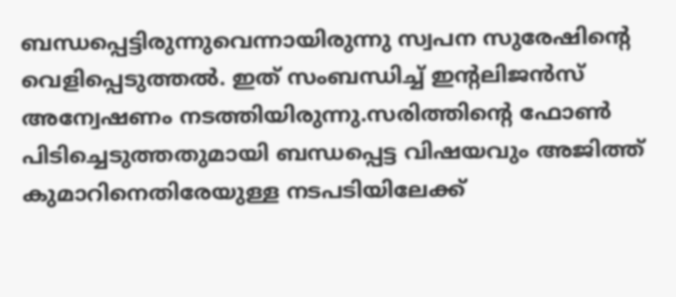ബന്ധപ്പെട്ടിരുന്നുവെന്നായിരുന്നു സ്വപന സുരേഷിന്റെ വെളിപ്പെടുത്തൽ. ഇത് സംബന്ധിച്ച് ഇന്റലിജൻസ് അന്വേഷണം നടത്തിയിരുന്നു.സരിത്തിന്റെ ഫോൺ പിടിച്ചെടുത്തതുമായി ബന്ധപ്പെട്ട വിഷയവും അജിത്ത് കുമാറിനെതിരേയുള്ള നടപടിയിലേക്ക്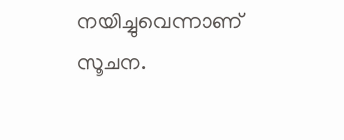നയിച്ചുവെന്നാണ് സൂചന.